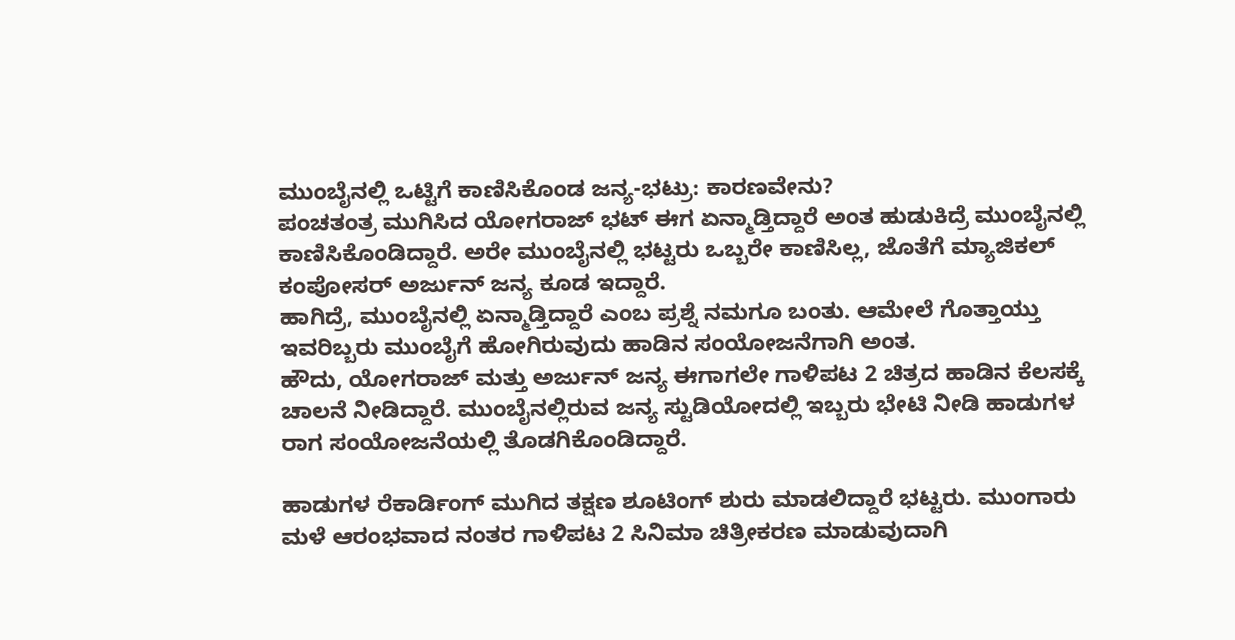ಮುಂಬೈನಲ್ಲಿ ಒಟ್ಟಿಗೆ ಕಾಣಿಸಿಕೊಂಡ ಜನ್ಯ-ಭಟ್ರು: ಕಾರಣವೇನು?
ಪಂಚತಂತ್ರ ಮುಗಿಸಿದ ಯೋಗರಾಜ್ ಭಟ್ ಈಗ ಏನ್ಮಾಡ್ತಿದ್ದಾರೆ ಅಂತ ಹುಡುಕಿದ್ರೆ ಮುಂಬೈನಲ್ಲಿ ಕಾಣಿಸಿಕೊಂಡಿದ್ದಾರೆ. ಅರೇ ಮುಂಬೈನಲ್ಲಿ ಭಟ್ಟರು ಒಬ್ಬರೇ ಕಾಣಿಸಿಲ್ಲ, ಜೊತೆಗೆ ಮ್ಯಾಜಿಕಲ್ ಕಂಪೋಸರ್ ಅರ್ಜುನ್ ಜನ್ಯ ಕೂಡ ಇದ್ದಾರೆ.
ಹಾಗಿದ್ರೆ, ಮುಂಬೈನಲ್ಲಿ ಏನ್ಮಾಡ್ತಿದ್ದಾರೆ ಎಂಬ ಪ್ರಶ್ನೆ ನಮಗೂ ಬಂತು. ಆಮೇಲೆ ಗೊತ್ತಾಯ್ತು ಇವರಿಬ್ಬರು ಮುಂಬೈಗೆ ಹೋಗಿರುವುದು ಹಾಡಿನ ಸಂಯೋಜನೆಗಾಗಿ ಅಂತ.
ಹೌದು, ಯೋಗರಾಜ್ ಮತ್ತು ಅರ್ಜುನ್ ಜನ್ಯ ಈಗಾಗಲೇ ಗಾಳಿಪಟ 2 ಚಿತ್ರದ ಹಾಡಿನ ಕೆಲಸಕ್ಕೆ ಚಾಲನೆ ನೀಡಿದ್ದಾರೆ. ಮುಂಬೈನಲ್ಲಿರುವ ಜನ್ಯ ಸ್ಟುಡಿಯೋದಲ್ಲಿ ಇಬ್ಬರು ಭೇಟಿ ನೀಡಿ ಹಾಡುಗಳ ರಾಗ ಸಂಯೋಜನೆಯಲ್ಲಿ ತೊಡಗಿಕೊಂಡಿದ್ದಾರೆ.

ಹಾಡುಗಳ ರೆಕಾರ್ಡಿಂಗ್ ಮುಗಿದ ತಕ್ಷಣ ಶೂಟಿಂಗ್ ಶುರು ಮಾಡಲಿದ್ದಾರೆ ಭಟ್ಟರು. ಮುಂಗಾರು ಮಳೆ ಆರಂಭವಾದ ನಂತರ ಗಾಳಿಪಟ 2 ಸಿನಿಮಾ ಚಿತ್ರೀಕರಣ ಮಾಡುವುದಾಗಿ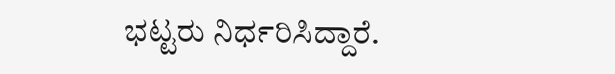ಭಟ್ಟರು ನಿರ್ಧರಿಸಿದ್ದಾರೆ.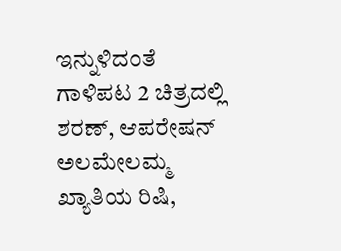ಇನ್ನುಳಿದಂತೆ ಗಾಳಿಪಟ 2 ಚಿತ್ರದಲ್ಲಿ ಶರಣ್, ಆಪರೇಷನ್ ಅಲಮೇಲಮ್ಮ ಖ್ಯಾತಿಯ ರಿಷಿ,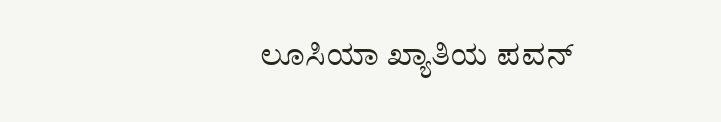ಲೂಸಿಯಾ ಖ್ಯಾತಿಯ ಪವನ್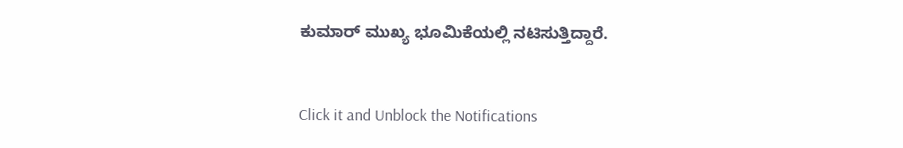ಕುಮಾರ್ ಮುಖ್ಯ ಭೂಮಿಕೆಯಲ್ಲಿ ನಟಿಸುತ್ತಿದ್ದಾರೆ.


Click it and Unblock the Notifications